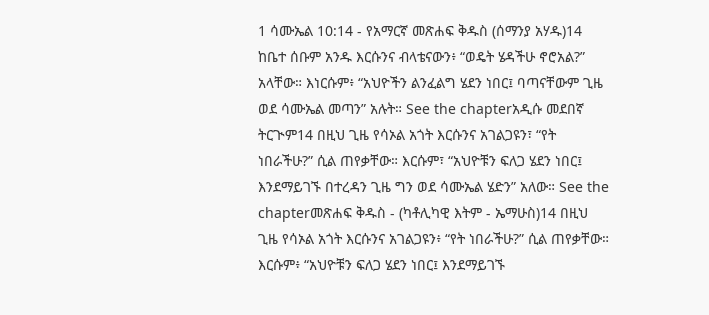1 ሳሙኤል 10:14 - የአማርኛ መጽሐፍ ቅዱስ (ሰማንያ አሃዱ)14 ከቤተ ሰቡም አንዱ እርሱንና ብላቴናውን፥ “ወዴት ሄዳችሁ ኖሮአል?” አላቸው። እነርሱም፥ “አህዮችን ልንፈልግ ሄደን ነበር፤ ባጣናቸውም ጊዜ ወደ ሳሙኤል መጣን” አሉት። See the chapterአዲሱ መደበኛ ትርጒም14 በዚህ ጊዜ የሳኦል አጎት እርሱንና አገልጋዩን፣ “የት ነበራችሁ?” ሲል ጠየቃቸው። እርሱም፣ “አህዮቹን ፍለጋ ሄደን ነበር፤ እንደማይገኙ በተረዳን ጊዜ ግን ወደ ሳሙኤል ሄድን” አለው። See the chapterመጽሐፍ ቅዱስ - (ካቶሊካዊ እትም - ኤማሁስ)14 በዚህ ጊዜ የሳኦል አጎት እርሱንና አገልጋዩን፥ “የት ነበራችሁ?” ሲል ጠየቃቸው። እርሱም፥ “አህዮቹን ፍለጋ ሄደን ነበር፤ እንደማይገኙ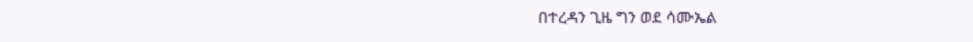በተረዳን ጊዜ ግን ወደ ሳሙኤል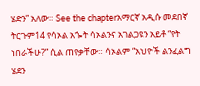ሄድን” አለው። See the chapterአማርኛ አዲሱ መደበኛ ትርጉም14 የሳኦል አጐት ሳኦልንና አገልጋዩን አይቶ “የት ነበራችሁ?” ሲል ጠየቃቸው። ሳኦልም “አህዮች ልንፈልግ ሄደን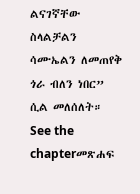ልናገኛቸው ስላልቻልን ሳሙኤልን ለመጠየቅ ጎራ ብለን ነበር” ሲል መለሰለት። See the chapterመጽሐፍ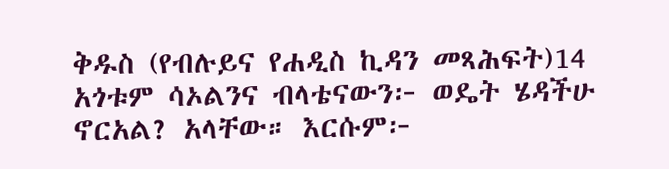ቅዱስ (የብሉይና የሐዲስ ኪዳን መጻሕፍት)14 አጎቱም ሳኦልንና ብላቴናውን፦ ወዴት ሄዳችሁ ኖርአል? አላቸው። እርሱም፦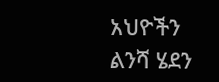አህዮችን ልንሻ ሄደን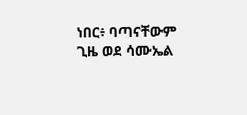ነበር፥ ባጣናቸውም ጊዜ ወደ ሳሙኤል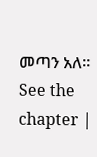መጣን አለ። See the chapter |